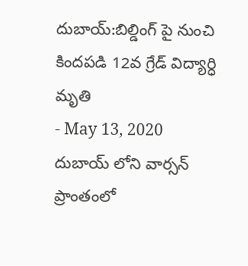దుబాయ్:బిల్డింగ్ పై నుంచి కిందపడి 12వ గ్రేడ్ విద్యార్ధి మృతి
- May 13, 2020
దుబాయ్ లోని వార్సన్ ప్రాంతంలో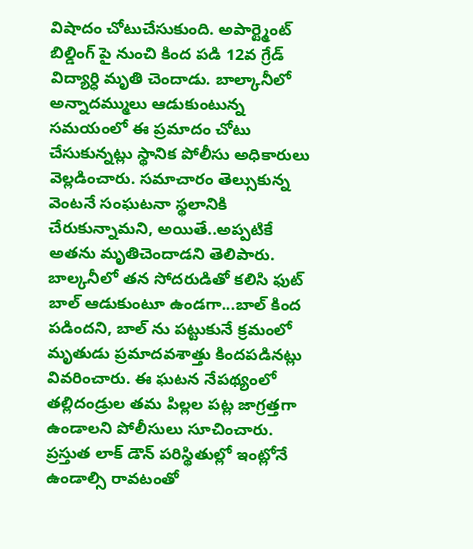విషాదం చోటుచేసుకుంది. అపార్ట్మెంట్ బిల్డింగ్ పై నుంచి కింద పడి 12వ గ్రేడ్ విద్యార్ధి మృతి చెందాడు. బాల్కానీలో అన్నాదమ్ములు ఆడుకుంటున్న సమయంలో ఈ ప్రమాదం చోటు చేసుకున్నట్లు స్థానిక పోలీసు అధికారులు వెల్లడించారు. సమాచారం తెల్సుకున్న వెంటనే సంఘటనా స్థలానికి చేరుకున్నామని, అయితే..అప్పటికే అతను మృతిచెందాడని తెలిపారు. బాల్కనీలో తన సోదరుడితో కలిసి ఫుట్ బాల్ ఆడుకుంటూ ఉండగా...బాల్ కింద పడిందని, బాల్ ను పట్టుకునే క్రమంలో మృతుడు ప్రమాదవశాత్తు కిందపడినట్లు వివరించారు. ఈ ఘటన నేపథ్యంలో తల్లిదండ్రుల తమ పిల్లల పట్ల జాగ్రత్తగా ఉండాలని పోలీసులు సూచించారు. ప్రస్తుత లాక్ డౌన్ పరిస్థితుల్లో ఇంట్లోనే ఉండాల్సి రావటంతో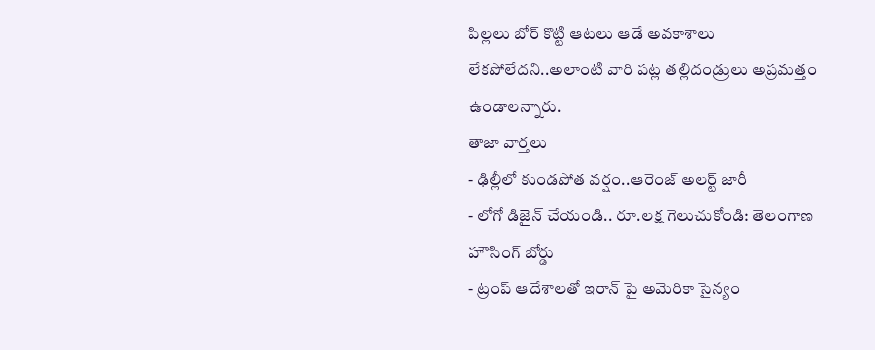పిల్లలు బోర్ కొట్టి ఆటలు ఆడే అవకాశాలు లేకపోలేదని..అలాంటి వారి పట్ల తల్లిదండ్రులు అప్రమత్తం ఉండాలన్నారు.
తాజా వార్తలు
- ఢిల్లీలో కుండపోత వర్షం..ఆరెంజ్ అలర్ట్ జారీ
- లోగో డిజైన్ చేయండి.. రూ.లక్ష గెలుచుకోండి: తెలంగాణ హౌసింగ్ బోర్డు
- ట్రంప్ ఆదేశాలతో ఇరాన్ పై అమెరికా సైన్యం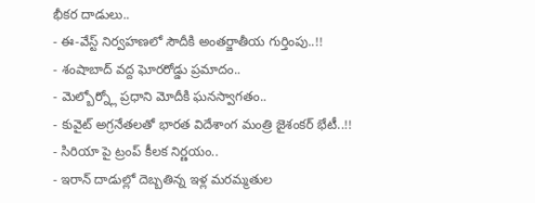భీకర దాడులు..
- ఈ-వేస్ట్ నిర్వహణలో సౌదీకి అంతర్జాతీయ గుర్తింపు..!!
- శంషాబాద్ వద్ద ఘోరరోడ్డు ప్రమాదం..
- మెల్బోర్న్లో ప్రధాని మోదీకి ఘనస్వాగతం..
- కువైట్ అగ్రనేతలతో భారత విదేశాంగ మంత్రి జైశంకర్ భేటీ..!!
- సిరియా పై ట్రంప్ కీలక నిర్ణయం..
- ఇరాన్ దాడుల్లో దెబ్బతిన్న ఇళ్ల మరమ్మతుల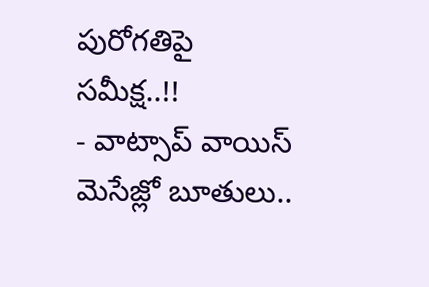పురోగతిపై సమీక్ష..!!
- వాట్సాప్ వాయిస్ మెసేజ్లో బూతులు..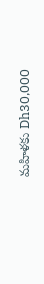మహిళకు Dh30,000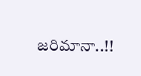జరిమానా..!!